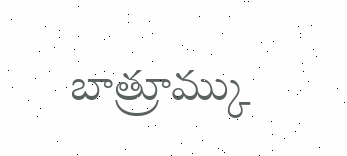బాత్రూమ్కు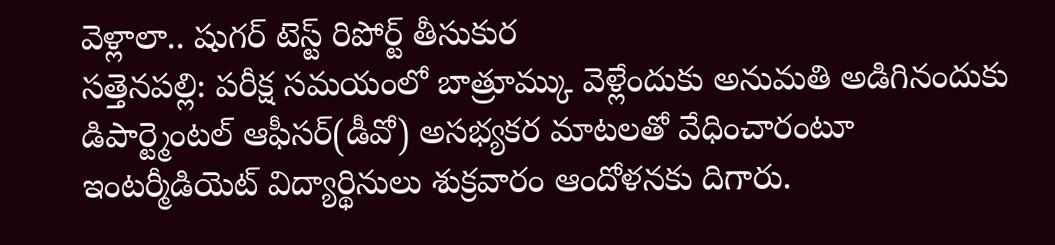వెళ్లాలా.. షుగర్ టెస్ట్ రిపోర్ట్ తీసుకుర
సత్తెనపల్లి: పరీక్ష సమయంలో బాత్రూమ్కు వెళ్లేందుకు అనుమతి అడిగినందుకు డిపార్ట్మెంటల్ ఆఫీసర్(డీవో) అసభ్యకర మాటలతో వేధించారంటూ ఇంటర్మీడియెట్ విద్యార్థినులు శుక్రవారం ఆందోళనకు దిగారు.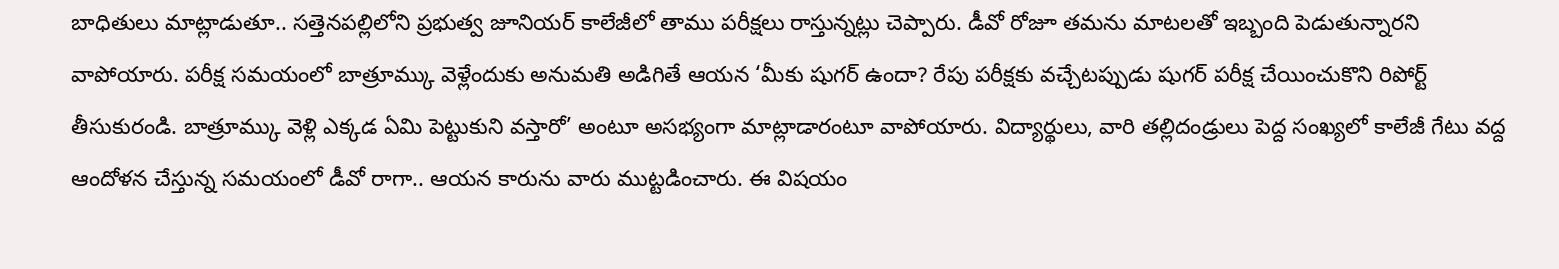బాధితులు మాట్లాడుతూ.. సత్తెనపల్లిలోని ప్రభుత్వ జూనియర్ కాలేజీలో తాము పరీక్షలు రాస్తున్నట్లు చెప్పారు. డీవో రోజూ తమను మాటలతో ఇబ్బంది పెడుతున్నారని వాపోయారు. పరీక్ష సమయంలో బాత్రూమ్కు వెళ్లేందుకు అనుమతి అడిగితే ఆయన ‘మీకు షుగర్ ఉందా? రేపు పరీక్షకు వచ్చేటప్పుడు షుగర్ పరీక్ష చేయించుకొని రిపోర్ట్ తీసుకురండి. బాత్రూమ్కు వెళ్లి ఎక్కడ ఏమి పెట్టుకుని వస్తారో’ అంటూ అసభ్యంగా మాట్లాడారంటూ వాపోయారు. విద్యార్థులు, వారి తల్లిదండ్రులు పెద్ద సంఖ్యలో కాలేజీ గేటు వద్ద ఆందోళన చేస్తున్న సమయంలో డీవో రాగా.. ఆయన కారును వారు ముట్టడించారు. ఈ విషయం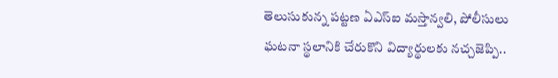తెలుసుకున్న పట్టణ ఏఎస్ఐ మస్తాన్వలి, పోలీసులు ఘటనా స్థలానికి చేరుకొని విద్యార్థులకు నచ్చజెప్పి..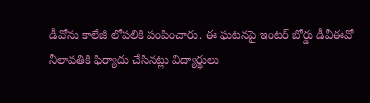డీవోను కాలేజీ లోపలికి పంపించారు. ఈ ఘటనపై ఇంటర్ బోర్డు డీవీఈవో నీలావతికి ఫిర్యాదు చేసినట్లు విద్యార్థులు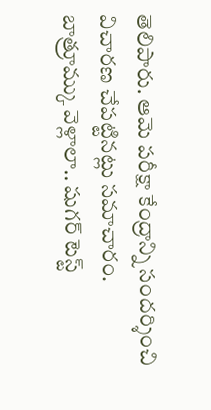తెలిపారు. ఆమె పరీక్షా కేంద్రాన్ని సందర్శించి విచారణ చేపట్టినట్లు సమాచారం.
బాత్రూమ్కు వెళ్లాలా.. షుగర్ టెస్ట్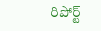రిపోర్ట్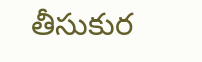తీసుకుర